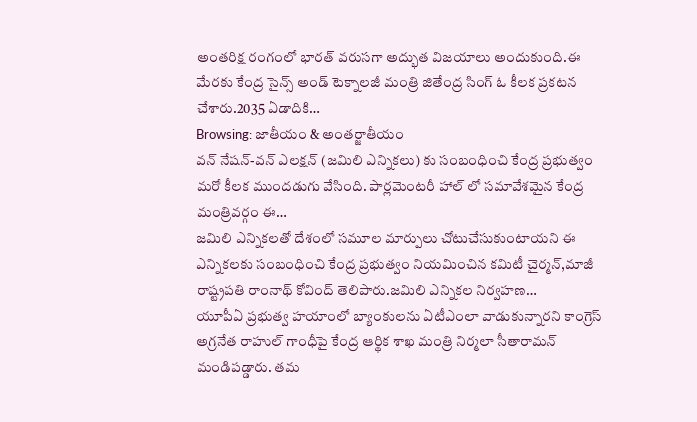అంతరిక్ష రంగంలో భారత్ వరుసగా అద్భుత విజయాలు అందుకుంది.ఈ మేరకు కేంద్ర సైన్స్ అండ్ టెక్నాలజీ మంత్రి జితేంద్ర సింగ్ ఓ కీలక ప్రకటన చేశారు.2035 ఏడాదికి…
Browsing: జాతీయం & అంతర్జాతీయం
వన్ నేషన్-వన్ ఎలక్షన్ (జమిలి ఎన్నికలు) కు సంబంధించి కేంద్ర ప్రభుత్వం మరో కీలక ముందడుగు వేసింది. పార్లమెంటరీ హాల్ లో సమావేశమైన కేంద్ర మంత్రివర్గం ఈ…
జమిలి ఎన్నికలతో దేశంలో సమూల మార్పులు చోటుచేసుకుంటాయని ఈ ఎన్నికలకు సంబంధించి కేంద్ర ప్రభుత్వం నియమించిన కమిటీ చైర్మన్,మాజీ రాష్ట్రపతి రాంనాథ్ కోవింద్ తెలిపారు.జమిలి ఎన్నికల నిర్వహణ…
యూపీఏ ప్రభుత్వ హయాంలో బ్యాంకులను ఏటీఎంలా వాడుకున్నారని కాంగ్రెస్ అగ్రనేత రాహుల్ గాంధీపై కేంద్ర ఆర్థిక శాఖ మంత్రి నిర్మలా సీతారామన్ మండిపడ్డారు. తమ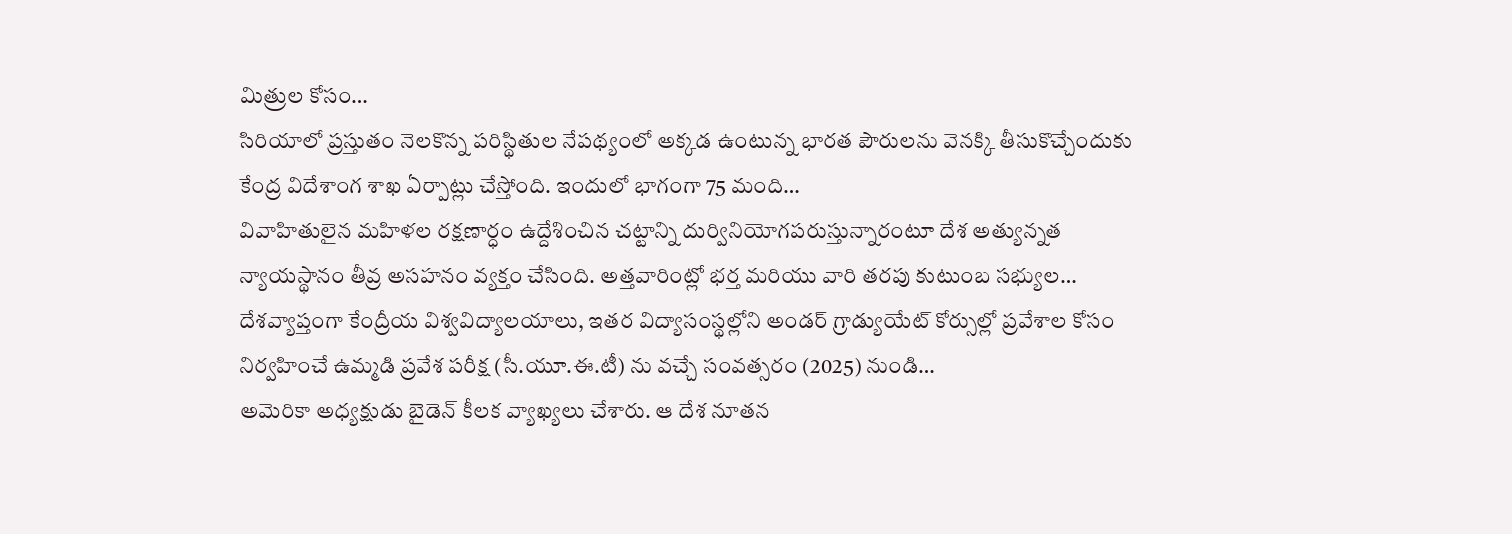మిత్రుల కోసం…
సిరియాలో ప్రస్తుతం నెలకొన్న పరిస్థితుల నేపథ్యంలో అక్కడ ఉంటున్న భారత పౌరులను వెనక్కి తీసుకొచ్చేందుకు కేంద్ర విదేశాంగ శాఖ ఏర్పాట్లు చేస్తోంది. ఇందులో భాగంగా 75 మంది…
వివాహితులైన మహిళల రక్షణార్ధం ఉద్దేశించిన చట్టాన్ని దుర్వినియోగపరుస్తున్నారంటూ దేశ అత్యున్నత న్యాయస్థానం తీవ్ర అసహనం వ్యక్తం చేసింది. అత్తవారింట్లో భర్త మరియు వారి తరపు కుటుంబ సభ్యుల…
దేశవ్యాప్తంగా కేంద్రీయ విశ్వవిద్యాలయాలు, ఇతర విద్యాసంస్థల్లోని అండర్ గ్రాడ్యుయేట్ కోర్సుల్లో ప్రవేశాల కోసం నిర్వహించే ఉమ్మడి ప్రవేశ పరీక్ష (సీ.యూ.ఈ.టీ) ను వచ్చే సంవత్సరం (2025) నుండి…
అమెరికా అధ్యక్షుడు బైడెన్ కీలక వ్యాఖ్యలు చేశారు. ఆ దేశ నూతన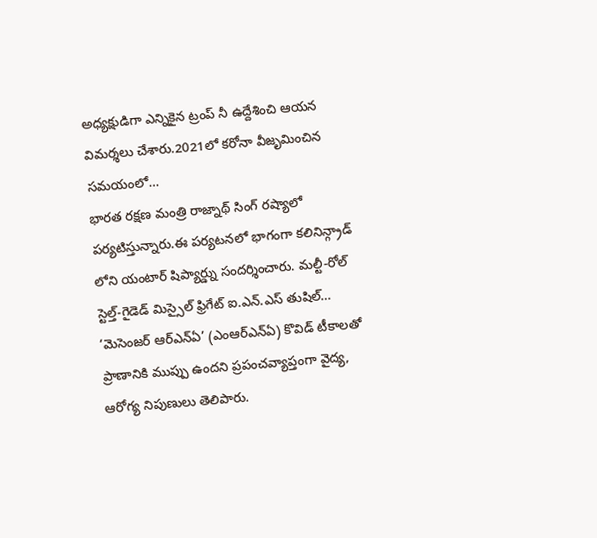అధ్యక్షుడిగా ఎన్నికైన ట్రంప్ నీ ఉద్దేశించి ఆయన విమర్శలు చేశారు.2021లో కరోనా వీజృమించిన సమయంలో…
భారత రక్షణ మంత్రి రాజ్నాథ్ సింగ్ రష్యాలో పర్యటిస్తున్నారు.ఈ పర్యటనలో భాగంగా కలినిన్గ్రాడ్ లోని యంటార్ షిప్యార్డ్ను సందర్శించారు. మల్టీ-రోల్ స్టెల్త్-గైడెడ్ మిస్సైల్ ఫ్రిగేట్ ఐ.ఎన్.ఎస్ తుషిల్…
‘మెసెంజర్ ఆర్ఎన్ఏ’ (ఎంఆర్ఎన్ఏ) కొవిడ్ టీకాలతో ప్రాణానికి ముప్పు ఉందని ప్రపంచవ్యాప్తంగా వైద్య, ఆరోగ్య నిపుణులు తెలిపారు.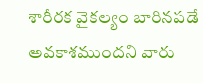శారీరక వైకల్యం బారినపడే అవకాశముందని వారు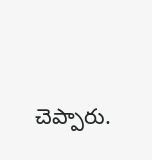చెప్పారు.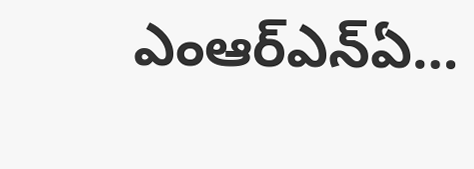ఎంఆర్ఎన్ఏ…